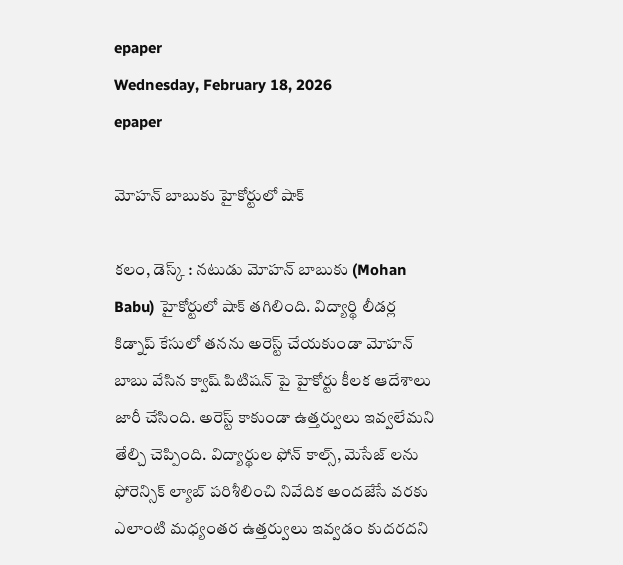epaper
Wednesday, February 18, 2026
epaper

మోహన్ బాబుకు హైకోర్టులో షాక్

కలం, డెస్క్ : నటుడు మోహన్ బాబుకు (Mohan Babu) హైకోర్టులో షాక్ తగిలింది. విద్యార్థి లీడర్ల కిడ్నాప్ కేసులో తనను అరెస్ట్ చేయకుండా మోహన్ బాబు వేసిన క్వాష్ పిటిషన్ పై హైకోర్టు కీలక ఆదేశాలు జారీ చేసింది. అరెస్ట్ కాకుండా ఉత్తర్వులు ఇవ్వలేమని తేల్చి చెప్పింది. విద్యార్థుల ఫోన్ కాల్స్, మెసేజ్ లను ఫోరెన్సిక్ ల్యాబ్ పరిశీలించి నివేదిక అందజేసే వరకు ఎలాంటి మధ్యంతర ఉత్తర్వులు ఇవ్వడం కుదరదని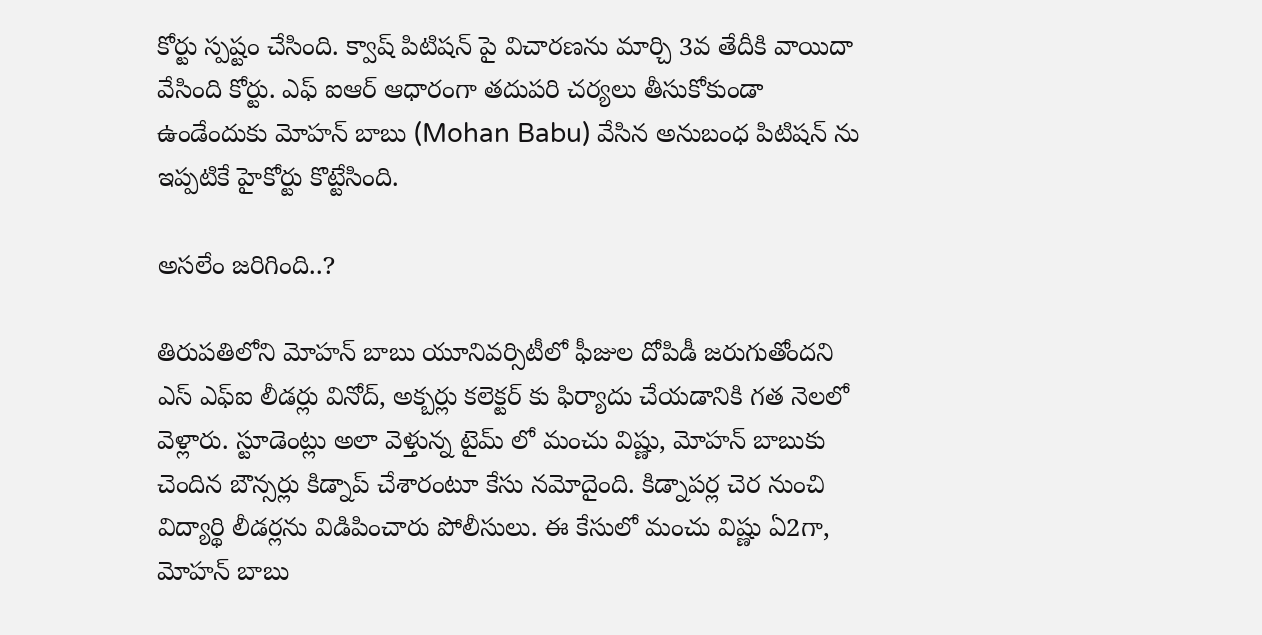కోర్టు స్పష్టం చేసింది. క్వాష్‌ పిటిషన్ పై విచారణను మార్చి 3వ తేదీకి వాయిదా వేసింది కోర్టు. ఎఫ్ ఐఆర్ ఆధారంగా తదుపరి చర్యలు తీసుకోకుండా ఉండేందుకు మోహన్ బాబు (Mohan Babu) వేసిన అనుబంధ పిటిషన్ ను ఇప్పటికే హైకోర్టు కొట్టేసింది.

అసలేం జరిగింది..?

తిరుపతిలోని మోహన్ బాబు యూనివర్సిటీలో ఫీజుల దోపిడీ జరుగుతోందని ఎస్ ఎఫ్ఐ లీడర్లు వినోద్, అక్బర్లు కలెక్టర్ కు ఫిర్యాదు చేయడానికి గత నెలలో వెళ్లారు. స్టూడెంట్లు అలా వెళ్తున్న టైమ్ లో మంచు విష్ణు, మోహన్ బాబుకు చెందిన బౌన్సర్లు కిడ్నాప్ చేశారంటూ కేసు నమోదైంది. కిడ్నాపర్ల చెర నుంచి విద్యార్థి లీడర్లను విడిపించారు పోలీసులు. ఈ కేసులో మంచు విష్ణు ఏ2గా, మోహన్ బాబు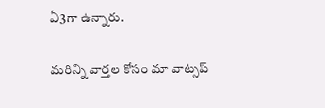ఏ3గా ఉన్నారు.

మ‌రిన్ని వార్త‌ల కోసం మా వాట్స‌ప్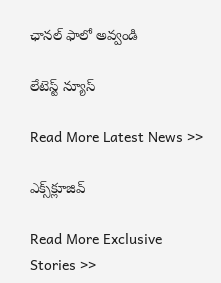ఛాన‌ల్ ఫాలో అవ్వండి

లేటెస్ట్ న్యూస్‌

Read More Latest News >>

ఎక్స్‌క్లూజివ్‌

Read More Exclusive Stories >>